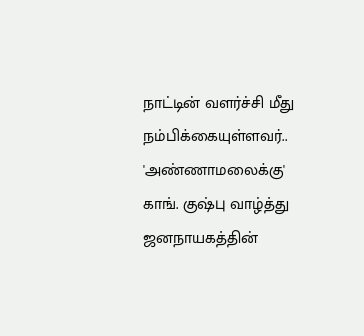நாட்டின் வளர்ச்சி மீது நம்பிக்கையுள்ளவர்.. 'அண்ணாமலைக்கு' காங். குஷ்பு வாழ்த்து
ஜனநாயகத்தின்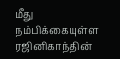மீது நம்பிக்கையுள்ள ரஜினிகாந்தின்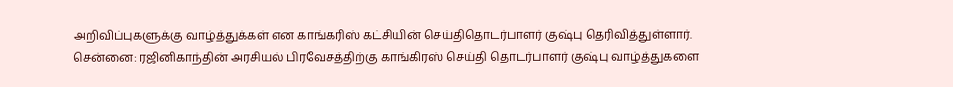அறிவிப்புகளுக்கு வாழ்த்துக்கள் என காங்கரிஸ் கட்சியின் செய்திதொடர்பாளர் குஷ்பு தெரிவித்துள்ளார்.
சென்னை: ரஜினிகாந்தின் அரசியல் பிரவேசத்திற்கு காங்கிரஸ் செய்தி தொடர்பாளர் குஷ்பு வாழ்த்துகளை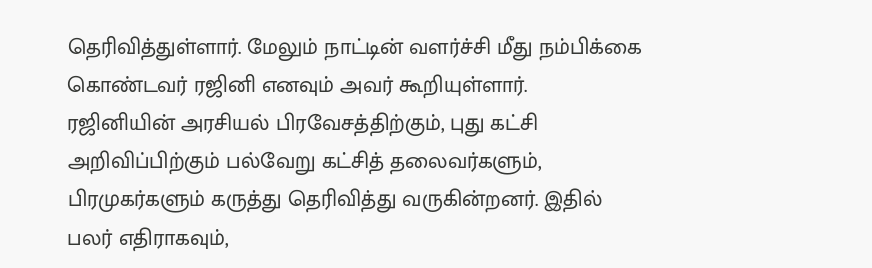தெரிவித்துள்ளார். மேலும் நாட்டின் வளர்ச்சி மீது நம்பிக்கை கொண்டவர் ரஜினி எனவும் அவர் கூறியுள்ளார்.
ரஜினியின் அரசியல் பிரவேசத்திற்கும், புது கட்சி அறிவிப்பிற்கும் பல்வேறு கட்சித் தலைவர்களும், பிரமுகர்களும் கருத்து தெரிவித்து வருகின்றனர். இதில் பலர் எதிராகவும்,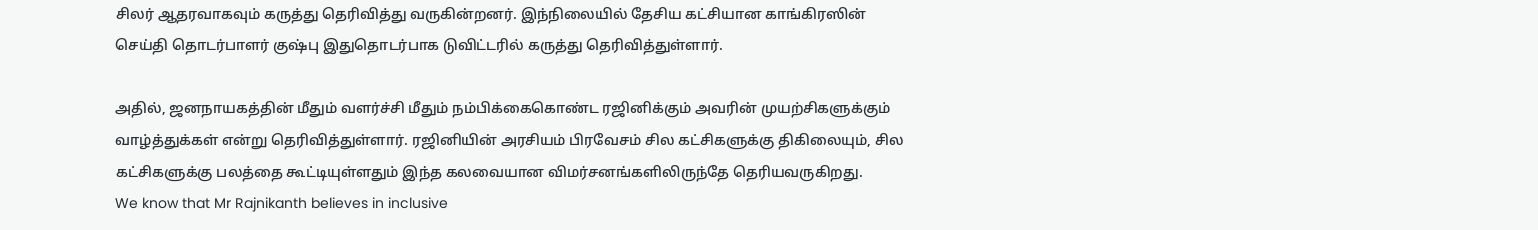சிலர் ஆதரவாகவும் கருத்து தெரிவித்து வருகின்றனர். இந்நிலையில் தேசிய கட்சியான காங்கிரஸின் செய்தி தொடர்பாளர் குஷ்பு இதுதொடர்பாக டுவிட்டரில் கருத்து தெரிவித்துள்ளார்.

அதில், ஜனநாயகத்தின் மீதும் வளர்ச்சி மீதும் நம்பிக்கைகொண்ட ரஜினிக்கும் அவரின் முயற்சிகளுக்கும் வாழ்த்துக்கள் என்று தெரிவித்துள்ளார். ரஜினியின் அரசியம் பிரவேசம் சில கட்சிகளுக்கு திகிலையும், சில கட்சிகளுக்கு பலத்தை கூட்டியுள்ளதும் இந்த கலவையான விமர்சனங்களிலிருந்தே தெரியவருகிறது.
We know that Mr Rajnikanth believes in inclusive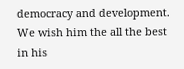democracy and development. We wish him the all the best in his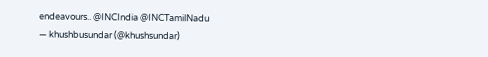endeavours.. @INCIndia @INCTamilNadu
— khushbusundar (@khushsundar)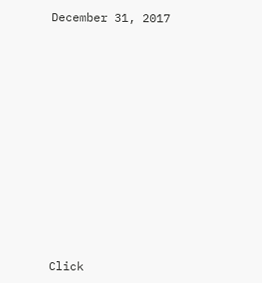December 31, 2017












Click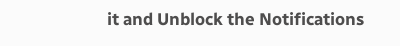it and Unblock the Notifications